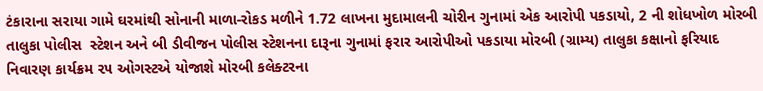ટંકારાના સરાયા ગામે ઘરમાંથી સોનાની માળા-રોકડ મળીને 1.72 લાખના મુદામાલની ચોરીન ગુનામાં એક આરોપી પકડાયો, 2 ની શોધખોળ મોરબી તાલુકા પોલીસ  સ્ટેશન અને બી ડીવીજન પોલીસ સ્ટેશનના દારૂના ગુનામાં ફરાર આરોપીઓ પકડાયા મોરબી (ગ્રામ્ય) તાલુકા કક્ષાનો ફરિયાદ નિવારણ કાર્યક્રમ ૨૫ ઓગસ્ટએ યોજાશે મોરબી કલેક્ટરના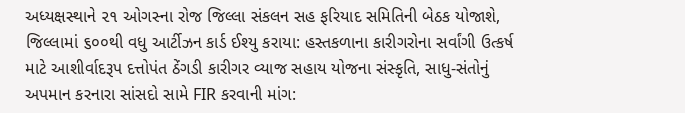અધ્યક્ષસ્થાને ૨૧ ઓગસ્ના રોજ જિલ્લા સંકલન સહ ફરિયાદ સમિતિની બેઠક યોજાશે,  જિલ્લામાં ૬૦૦થી વધુ આર્ટીઝન કાર્ડ ઈશ્યુ કરાયા: હસ્તકળાના કારીગરોના સર્વાંગી ઉત્કર્ષ માટે આશીર્વાદરૂપ દત્તોપંત ઠેંગડી કારીગર વ્યાજ સહાય યોજના સંસ્કૃતિ, સાધુ-સંતોનું અપમાન કરનારા સાંસદો સામે FIR કરવાની માંગ: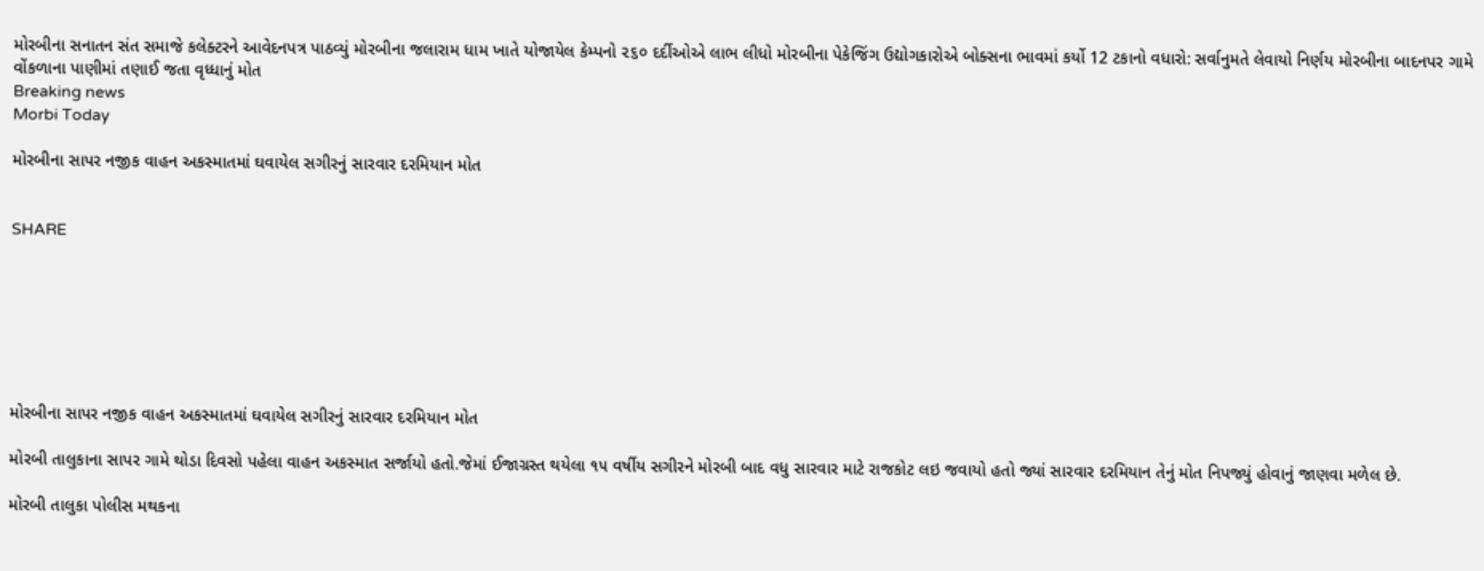મોરબીના સનાતન સંત સમાજે કલેક્ટરને આવેદનપત્ર પાઠવ્યું મોરબીના જલારામ ધામ ખાતે યોજાયેલ કેમ્પનો ૨૬૦ દર્દીઓએ લાભ લીધો મોરબીના પેકેજિંગ ઉદ્યોગકારોએ બોક્સના ભાવમાં કર્યો 12 ટકાનો વધારો: સર્વાનુમતે લેવાયો નિર્ણય મોરબીના બાદનપર ગામે વોંકળાના પાણીમાં તણાઈ જતા વૃધ્ધાનું મોત
Breaking news
Morbi Today

મોરબીના સાપર નજીક વાહન અકસ્માતમાં ઘવાયેલ સગીરનું સારવાર દરમિયાન મોત


SHARE







મોરબીના સાપર નજીક વાહન અકસ્માતમાં ઘવાયેલ સગીરનું સારવાર દરમિયાન મોત

મોરબી તાલુકાના સાપર ગામે થોડા દિવસો પહેલા વાહન અકસ્માત સર્જાયો હતો.જેમાં ઈજાગ્રસ્ત થયેલા ૧૫ વર્ષીય સગીરને મોરબી બાદ વધુ સારવાર માટે રાજકોટ લઇ જવાયો હતો જ્યાં સારવાર દરમિયાન તેનું મોત નિપજ્યું હોવાનું જાણવા મળેલ છે.

મોરબી તાલુકા પોલીસ મથકના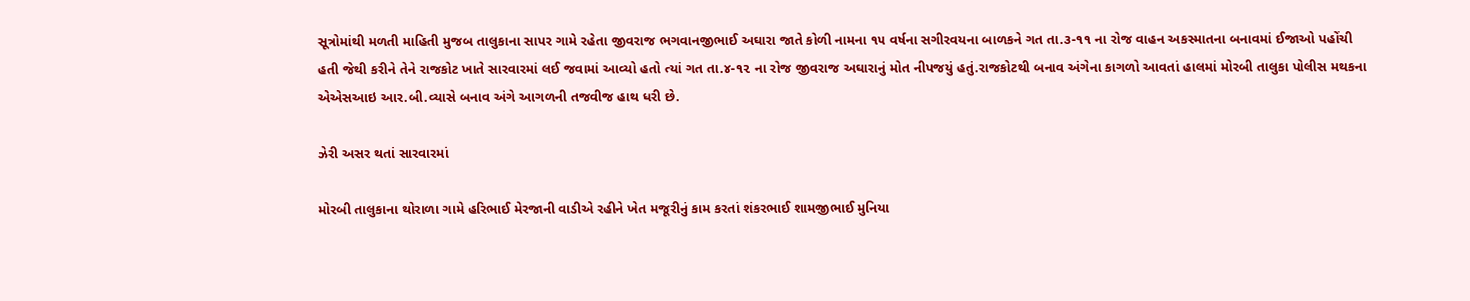સૂત્રોમાંથી મળતી માહિતી મુજબ તાલુકાના સાપર ગામે રહેતા જીવરાજ ભગવાનજીભાઈ અઘારા જાતે કોળી નામના ૧૫ વર્ષના સગીરવયના બાળકને ગત તા.૩-૧૧ ના રોજ વાહન અકસ્માતના બનાવમાં ઈજાઓ પહોંચી હતી જેથી કરીને તેને રાજકોટ ખાતે સારવારમાં લઈ જવામાં આવ્યો હતો ત્યાં ગત તા.૪-૧૨ ના રોજ જીવરાજ અઘારાનું મોત નીપજયું હતું.રાજકોટથી બનાવ અંગેના કાગળો આવતાં હાલમાં મોરબી તાલુકા પોલીસ મથકના એએસઆઇ આર.બી.વ્યાસે બનાવ અંગે આગળની તજવીજ હાથ ધરી છે.

ઝેરી અસર થતાં સારવારમાં

મોરબી તાલુકાના થોરાળા ગામે હરિભાઈ મેરજાની વાડીએ રહીને ખેત મજૂરીનું કામ કરતાં શંકરભાઈ શામજીભાઈ મુનિયા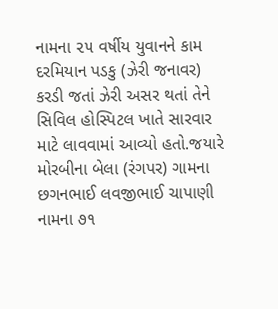નામના ૨૫ વર્ષીય યુવાનને કામ દરમિયાન પડકુ (ઝેરી જનાવર) કરડી જતાં ઝેરી અસર થતાં તેને સિવિલ હોસ્પિટલ ખાતે સારવાર માટે લાવવામાં આવ્યો હતો.જયારે મોરબીના બેલા (રંગપર) ગામના છગનભાઈ લવજીભાઈ ચાપાણી નામના ૭૧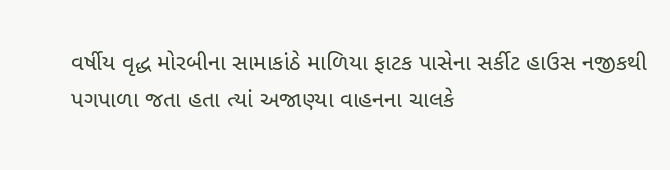વર્ષીય વૃદ્ધ મોરબીના સામાકાંઠે માળિયા ફાટક પાસેના સર્કીટ હાઉસ નજીકથી પગપાળા જતા હતા ત્યાં અજાણ્યા વાહનના ચાલકે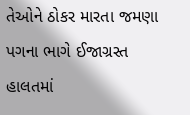તેઓને ઠોકર મારતા જમણા પગના ભાગે ઈજાગ્રસ્ત હાલતમાં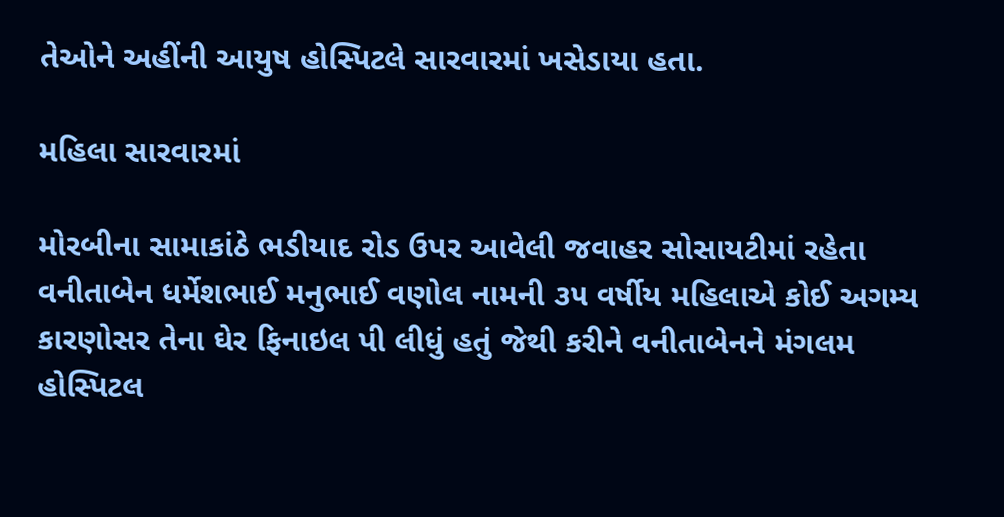તેઓને અહીંની આયુષ હોસ્પિટલે સારવારમાં ખસેડાયા હતા.

મહિલા સારવારમાં

મોરબીના સામાકાંઠે ભડીયાદ રોડ ઉપર આવેલી જવાહર સોસાયટીમાં રહેતા વનીતાબેન ધર્મેશભાઈ મનુભાઈ વણોલ નામની ૩૫ વર્ષીય મહિલાએ કોઈ અગમ્ય કારણોસર તેના ઘેર ફિનાઇલ પી લીધું હતું જેથી કરીને વનીતાબેનને મંગલમ હોસ્પિટલ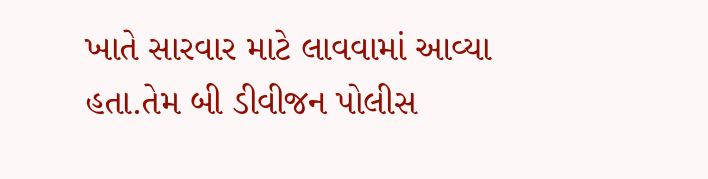ખાતે સારવાર માટે લાવવામાં આવ્યા હતા.તેમ બી ડીવીજન પોલીસ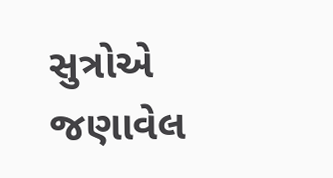સુત્રોએ જણાવેલ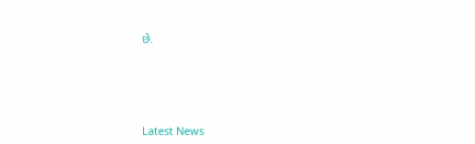છે.






Latest News